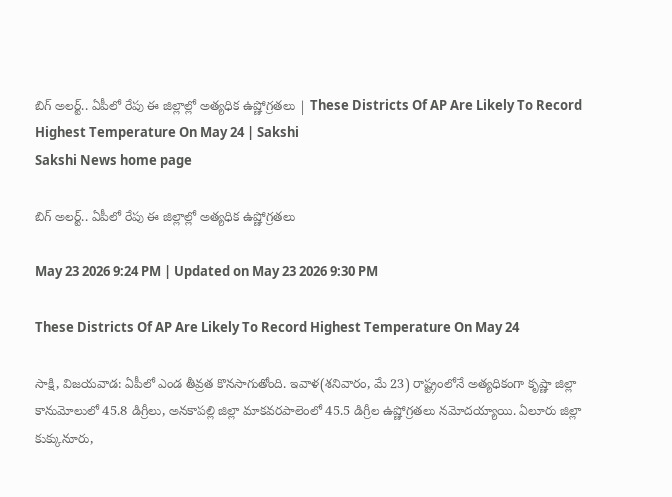బిగ్‌ అలర్ట్‌.. ఏపీలో రేపు ఈ జిల్లాల్లో అత్యధిక ఉష్ణోగ్రతలు | These Districts Of AP Are Likely To Record Highest Temperature On May 24 | Sakshi
Sakshi News home page

బిగ్‌ అలర్ట్‌.. ఏపీలో రేపు ఈ జిల్లాల్లో అత్యధిక ఉష్ణోగ్రతలు

May 23 2026 9:24 PM | Updated on May 23 2026 9:30 PM

These Districts Of AP Are Likely To Record Highest Temperature On May 24

సాక్షి, విజయవాడ: ఏపీలో ఎండ తీవ్రత కొనసాగుతోంది. ఇవాళ(శనివారం, మే 23) రాష్ట్రంలోనే అత్యధికంగా కృష్ణా జిల్లా కానుమోలులో 45.8 డిగ్రీలు, అనకాపల్లి జిల్లా మాకవరపాలెంలో 45.5 డిగ్రీల ఉష్ణోగ్రతలు నమోదయ్యాయి. ఏలూరు జిల్లా కుక్కునూరు,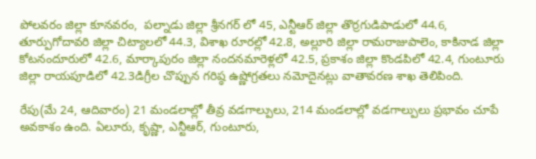పోలవరం జిల్లా కూనవరం,  పల్నాడు జిల్లా శ్రీనగర్ లో 45, ఎన్టీఆర్ జిల్లా తొర్రగుడిపాడులో 44.6, తూర్పుగోదావరి జిల్లా చిట్యాలలో 44.3, విశాఖ రూరల్లో 42.8, అల్లూరి జిల్లా రామరాజుపాలెం, కాకినాడ జిల్లా కోటనందూరులో 42.6, మార్కాపురం జిల్లా నందనమారెళ్లలో 42.5, ప్రకాశం జిల్లా కొండపిలో 42.4, గుంటూరు జిల్లా రాయపూడిలో 42.3డిగ్రీల చొప్పున గరిష్ఠ ఉష్ణోగ్రతలు నమోదైనట్లు వాతావరణ శాఖ తెలిపింది.

రేపు(మే 24, ఆదివారం) 21 మండలాల్లో తీవ్ర వడగాల్పులు, 214 మండలాల్లో వడగాల్పులు ప్రభావం చూపే అవకాశం ఉంది. ఏలూరు, కృష్ణా, ఎన్టీఆర్, గుంటూరు,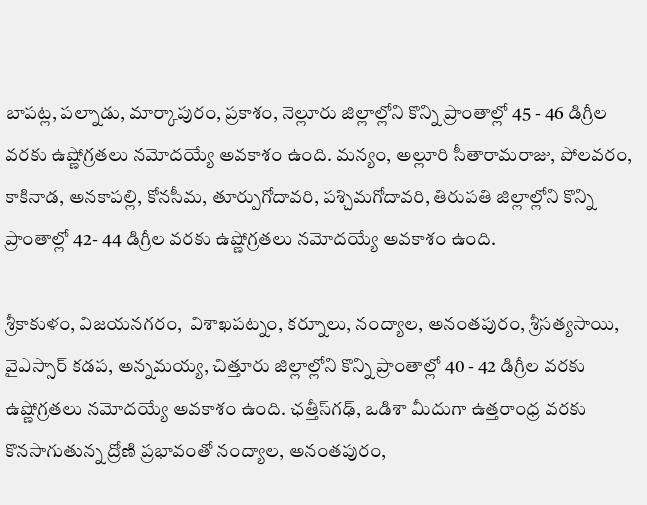బాపట్ల, పల్నాడు, మార్కాపురం, ప్రకాశం, నెల్లూరు జిల్లాల్లోని కొన్ని ప్రాంతాల్లో 45 - 46 డిగ్రీల వరకు ఉష్ణోగ్రతలు నమోదయ్యే అవకాశం ఉంది. మన్యం, అల్లూరి సీతారామరాజు, పోలవరం, కాకినాడ, అనకాపల్లి, కోనసీమ, తూర్పుగోదావరి, పశ్చిమగోదావరి, తిరుపతి జిల్లాల్లోని కొన్ని ప్రాంతాల్లో 42- 44 డిగ్రీల వరకు ఉష్ణోగ్రతలు నమోదయ్యే అవకాశం ఉంది.

శ్రీకాకుళం, విజయనగరం,  విశాఖపట్నం, కర్నూలు, నంద్యాల, అనంతపురం, శ్రీసత్యసాయి, వైఎస్సార్‌ కడప, అన్నమయ్య, చిత్తూరు జిల్లాల్లోని కొన్ని ప్రాంతాల్లో 40 - 42 డిగ్రీల వరకు ఉష్ణోగ్రతలు నమోదయ్యే అవకాశం ఉంది. ఛత్తీస్‌గఢ్, ఒడిశా మీదుగా ఉత్తరాంధ్ర వరకు కొనసాగుతున్న ద్రోణి ప్రభావంతో నంద్యాల, అనంతపురం,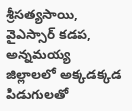శ్రీసత్యసాయి, వైఎస్సార్ కడప, అన్నమయ్య జిల్లాలలో అక్కడక్కడ పిడుగులతో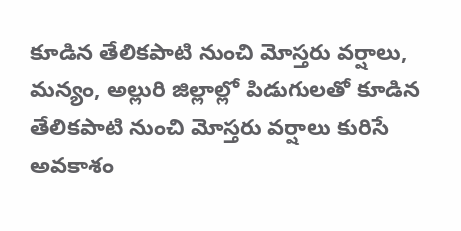కూడిన తేలికపాటి నుంచి మోస్తరు వర్షాలు, మన్యం, అల్లురి జిల్లాల్లో పిడుగులతో కూడిన తేలికపాటి నుంచి మోస్తరు వర్షాలు కురిసే అవకాశం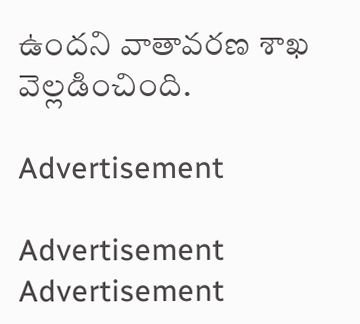ఉందని వాతావరణ శాఖ వెల్లడించింది.

Advertisement

Advertisement
Advertisement